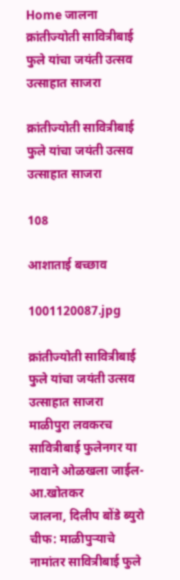Home जालना क्रांतीज्योती सावित्रीबाई फुले यांचा जयंती उत्सव उत्साहात साजरा

क्रांतीज्योती सावित्रीबाई फुले यांचा जयंती उत्सव उत्साहात साजरा

108

आशाताई बच्छाव

1001120087.jpg

क्रांतीज्योती सावित्रीबाई फुले यांचा जयंती उत्सव उत्साहात साजरा
माळीपुरा लवकरच सावित्रीबाई फुलेनगर या नावाने ओळखला जाईल-आ.खोतकर
जालना, दिलीप बोंडे ब्युरो चीफ: माळीपुर्‍याचे नामांतर सावित्रीबाई फुले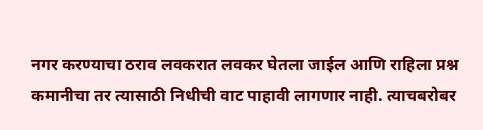नगर करण्याचा ठराव लवकरात लवकर घेतला जाईल आणि राहिला प्रश्न कमानीचा तर त्यासाठी निधीची वाट पाहावी लागणार नाही. त्याचबरोबर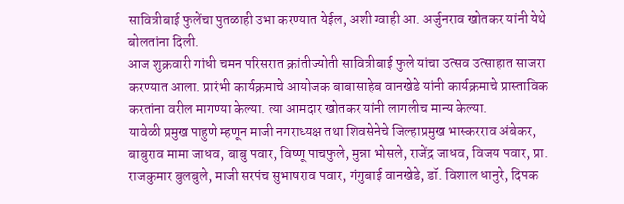सावित्रीबाई फुलेंचा पुतळाही उभा करण्यात येईल, अशी ग्वाही आ. अर्जुनराव खोतकर यांनी येथे बोलतांना दिली.
आज शुक्रवारी गांधी चमन परिसरात क्रांतीज्योती सावित्रीबाई फुले यांचा उत्सव उत्साहात साजरा करण्यात आला. प्रारंभी कार्यक्रमाचे आयोजक बाबासाहेब वानखेडे यांनी कार्यक्रमाचे प्रास्ताविक करतांना वरील मागण्या केल्या. त्या आमदार खोतकर यांनी लागलीच मान्य केल्या.
यावेळी प्रमुख पाहुणे म्हणून माजी नगराध्यक्ष तथा शिवसेनेचे जिल्हाप्रमुख भास्करराव अंबेकर, बाबुराव मामा जाधव, बाबु पवार, विष्णू पाचफुले, मुन्ना भोसले, राजेंद्र जाधव, विजय पवार, प्रा. राजकुमार बुलबुले, माजी सरपंच सुभाषराव पवार, गंगुबाई वानखेडे, डॉ. विशाल धानुरे, दिपक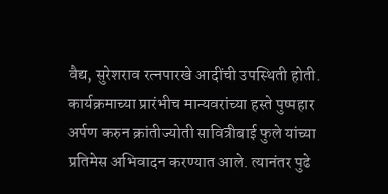वैद्य, सुरेशराव रत्नपारखे आदींची उपस्थिती होती. कार्यक्रमाच्या प्रारंभीच मान्यवरांच्या हस्ते पुष्पहार अर्पण करुन क्रांतीज्योती सावित्रीबाई फुले यांच्या प्रतिमेस अभिवादन करण्यात आले. त्यानंतर पुढे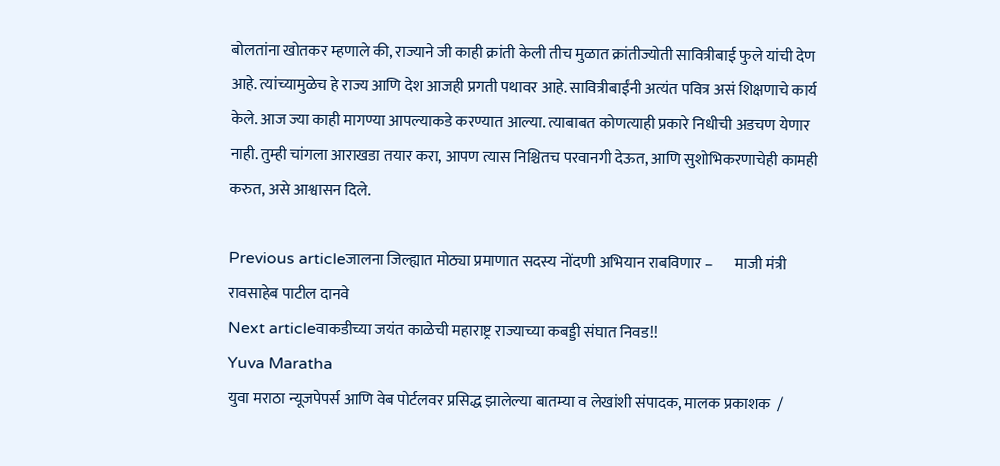बोलतांना खोतकर म्हणाले की, राज्याने जी काही क्रांती केली तीच मुळात क्रांतीज्योती सावित्रीबाई फुले यांची देण आहे. त्यांच्यामुळेच हे राज्य आणि देश आजही प्रगती पथावर आहे. सावित्रीबाईंनी अत्यंत पवित्र असं शिक्षणाचे कार्य केले. आज ज्या काही मागण्या आपल्याकडे करण्यात आल्या. त्याबाबत कोणत्याही प्रकारे निधीची अडचण येणार नाही. तुम्ही चांगला आराखडा तयार करा, आपण त्यास निश्चितच परवानगी देऊत, आणि सुशोभिकरणाचेही कामही करुत, असे आश्वासन दिले.

Previous articleजालना जिल्ह्यात मोठ्या प्रमाणात सदस्य नोंदणी अभियान राबविणार –       माजी मंत्री रावसाहेब पाटील दानवे
Next articleवाकडीच्या जयंत काळेची महाराष्ट्र राज्याच्या कबड्डी संघात निवड!!
Yuva Maratha
युवा मराठा न्यूजपेपर्स आणि वेब पोर्टलवर प्रसिद्ध झालेल्या बातम्या व लेखांशी संपादक, मालक प्रकाशक  /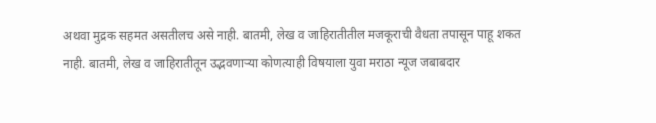अथवा मुद्रक सहमत असतीलच असे नाही. बातमी, लेख व जाहिरातीतील मजकूराची वैधता तपासून पाहू शकत नाही. बातमी, लेख व जाहिरातीतून उद्भवणाऱ्या कोणत्याही विषयाला युवा मराठा न्यूज जबाबदार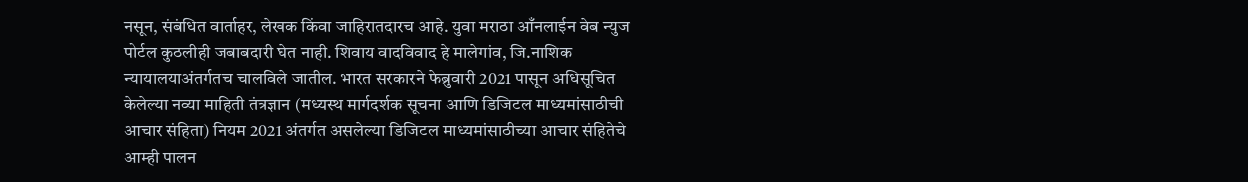नसून, संबंधित वार्ताहर, लेखक किंवा जाहिरातदारच आहे. युवा मराठा आँनलाईन वेब न्युज पोर्टल कुठलीही जबाबदारी घेत नाही. शिवाय वादविवाद हे मालेगांव, जि.नाशिक न्यायालयाअंतर्गतच चालविले जातील. भारत सरकारने फेब्रुवारी 2021 पासून अधिसूचित केलेल्या नव्या माहिती तंत्रज्ञान (मध्यस्थ मार्गदर्शक सूचना आणि डिजिटल माध्यमांसाठीची आचार संहिता) नियम 2021 अंतर्गत असलेल्या डिजिटल माध्यमांसाठीच्या आचार संहितेचे आम्ही पालन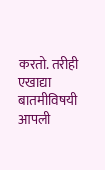करतो. तरीही एखाद्या बातमीविषयी आपली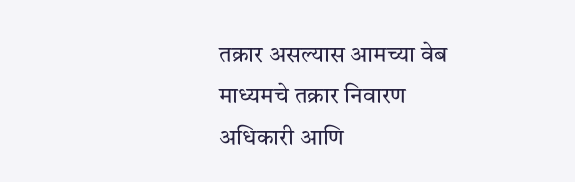तक्रार असल्यास आमच्या वेब माध्यमचे तक्रार निवारण अधिकारी आणि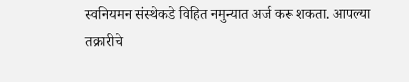स्वनियमन संस्थेकडे विहित नमुन्यात अर्ज करू शकता. आपल्या तक्रारीचे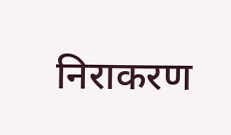निराकरण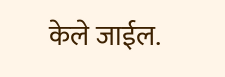केले जाईल.